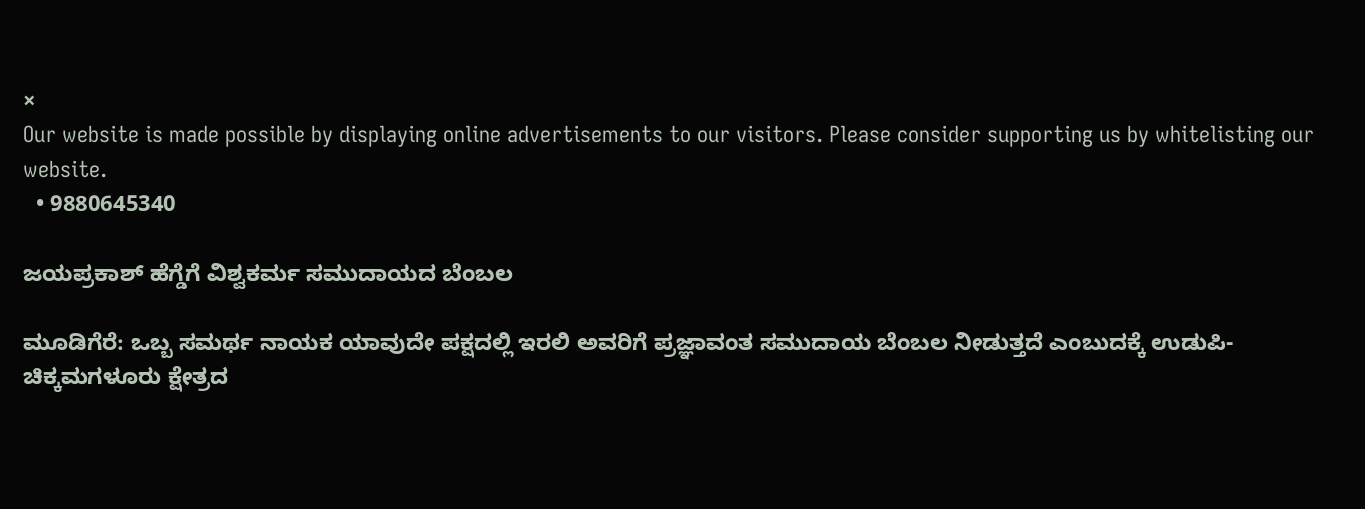×
Our website is made possible by displaying online advertisements to our visitors. Please consider supporting us by whitelisting our website.
  • 9880645340

ಜಯಪ್ರಕಾಶ್‌ ಹೆಗ್ಡೆಗೆ ವಿಶ್ವಕರ್ಮ ಸಮುದಾಯದ ಬೆಂಬಲ

ಮೂಡಿಗೆರೆ: ಒಬ್ಬ ಸಮರ್ಥ ನಾಯಕ ಯಾವುದೇ ಪಕ್ಷದಲ್ಲಿ ಇರಲಿ ಅವರಿಗೆ ಪ್ರಜ್ಞಾವಂತ ಸಮುದಾಯ ಬೆಂಬಲ ನೀಡುತ್ತದೆ ಎಂಬುದಕ್ಕೆ ಉಡುಪಿ-ಚಿಕ್ಕಮಗಳೂರು ಕ್ಷೇತ್ರದ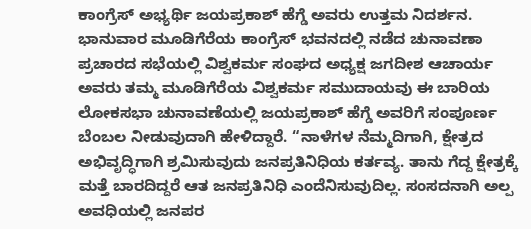ಕಾಂಗ್ರೆಸ್‌ ಅಭ್ಯರ್ಥಿ ಜಯಪ್ರಕಾಶ್‌ ಹೆಗ್ಡೆ ಅವರು ಉತ್ತಮ ನಿದರ್ಶನ. ಭಾನುವಾರ ಮೂಡಿಗೆರೆಯ ಕಾಂಗ್ರೆಸ್‌ ಭವನದಲ್ಲಿ ನಡೆದ ಚುನಾವಣಾ ಪ್ರಚಾರದ ಸಭೆಯಲ್ಲಿ ವಿಶ್ವಕರ್ಮ ಸಂಘದ ಅಧ್ಯಕ್ಷ ಜಗದೀಶ ಆಚಾರ್ಯ ಅವರು ತಮ್ಮ ಮೂಡಿಗೆರೆಯ ವಿಶ್ವಕರ್ಮ ಸಮುದಾಯವು ಈ ಬಾರಿಯ ಲೋಕಸಭಾ ಚುನಾವಣೆಯಲ್ಲಿ ಜಯಪ್ರಕಾಶ್‌ ಹೆಗ್ಡೆ ಅವರಿಗೆ ಸಂಪೂರ್ಣ ಬೆಂಬಲ ನೀಡುವುದಾಗಿ ಹೇಳಿದ್ದಾರೆ. “ನಾಳೆಗಳ ನೆಮ್ಮದಿಗಾಗಿ, ಕ್ಷೇತ್ರದ ಅಭಿವೃದ್ಧಿಗಾಗಿ ಶ್ರಮಿಸುವುದು ಜನಪ್ರತಿನಿಧಿಯ ಕರ್ತವ್ಯ. ತಾನು ಗೆದ್ದ ಕ್ಷೇತ್ರಕ್ಕೆ ಮತ್ತೆ ಬಾರದಿದ್ದರೆ ಆತ ಜನಪ್ರತಿನಿಧಿ ಎಂದೆನಿಸುವುದಿಲ್ಲ. ಸಂಸದನಾಗಿ ಅಲ್ಪ ಅವಧಿಯಲ್ಲಿ ಜನಪರ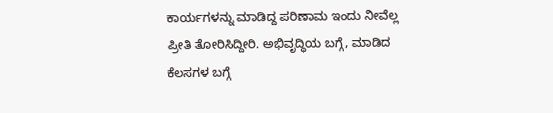ಕಾರ್ಯಗಳನ್ನು ಮಾಡಿದ್ದ ಪರಿಣಾಮ ಇಂದು ನೀವೆಲ್ಲ ಪ್ರೀತಿ ತೋರಿಸಿದ್ದೀರಿ. ಅಭಿವೃದ್ಧಿಯ ಬಗ್ಗೆ, ಮಾಡಿದ ಕೆಲಸಗಳ ಬಗ್ಗೆ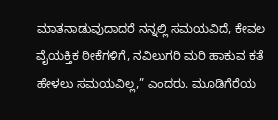ಮಾತನಾಡುವುದಾದರೆ ನನ್ನಲ್ಲಿ ಸಮಯವಿದೆ, ಕೇವಲ ವೈಯಕ್ತಿಕ ಠೀಕೆಗಳಿಗೆ, ನವಿಲುಗರಿ ಮರಿ ಹಾಕುವ ಕತೆ ಹೇಳಲು ಸಮಯವಿಲ್ಲ,” ಎಂದರು. ಮೂಡಿಗೆರೆಯ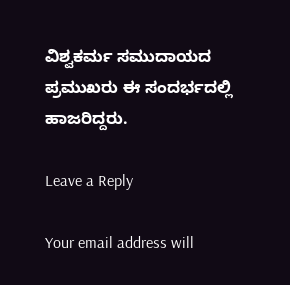ವಿಶ್ವಕರ್ಮ ಸಮುದಾಯದ ಪ್ರಮುಖರು ಈ ಸಂದರ್ಭದಲ್ಲಿ ಹಾಜರಿದ್ದರು.

Leave a Reply

Your email address will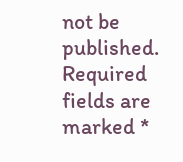not be published. Required fields are marked *